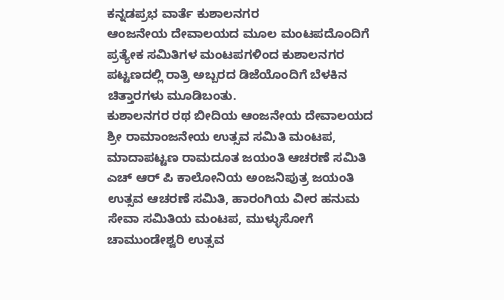ಕನ್ನಡಪ್ರಭ ವಾರ್ತೆ ಕುಶಾಲನಗರ
ಆಂಜನೇಯ ದೇವಾಲಯದ ಮೂಲ ಮಂಟಪದೊಂದಿಗೆ ಪ್ರತ್ಯೇಕ ಸಮಿತಿಗಳ ಮಂಟಪಗಳಿಂದ ಕುಶಾಲನಗರ ಪಟ್ಟಣದಲ್ಲಿ ರಾತ್ರಿ ಅಬ್ಬರದ ಡಿಜೆಯೊಂದಿಗೆ ಬೆಳಕಿನ ಚಿತ್ತಾರಗಳು ಮೂಡಿಬಂತು.
ಕುಶಾಲನಗರ ರಥ ಬೀದಿಯ ಆಂಜನೇಯ ದೇವಾಲಯದ ಶ್ರೀ ರಾಮಾಂಜನೇಯ ಉತ್ಸವ ಸಮಿತಿ ಮಂಟಪ, ಮಾದಾಪಟ್ಟಣ ರಾಮದೂತ ಜಯಂತಿ ಆಚರಣೆ ಸಮಿತಿ ಎಚ್ ಆರ್ ಪಿ ಕಾಲೋನಿಯ ಅಂಜನಿಪುತ್ರ ಜಯಂತಿ ಉತ್ಸವ ಆಚರಣೆ ಸಮಿತಿ, ಹಾರಂಗಿಯ ವೀರ ಹನುಮ ಸೇವಾ ಸಮಿತಿಯ ಮಂಟಪ, ಮುಳ್ಳುಸೋಗೆ ಚಾಮುಂಡೇಶ್ವರಿ ಉತ್ಸವ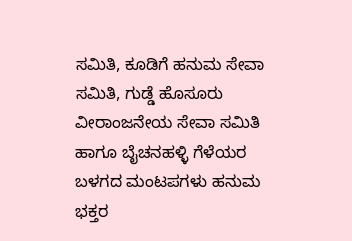ಸಮಿತಿ, ಕೂಡಿಗೆ ಹನುಮ ಸೇವಾ ಸಮಿತಿ, ಗುಡ್ಡೆ ಹೊಸೂರು ವೀರಾಂಜನೇಯ ಸೇವಾ ಸಮಿತಿ ಹಾಗೂ ಬೈಚನಹಳ್ಳಿ ಗೆಳೆಯರ ಬಳಗದ ಮಂಟಪಗಳು ಹನುಮ ಭಕ್ತರ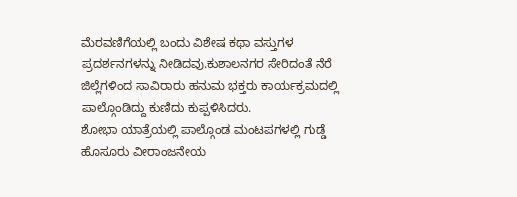ಮೆರವಣಿಗೆಯಲ್ಲಿ ಬಂದು ವಿಶೇಷ ಕಥಾ ವಸ್ತುಗಳ ಪ್ರದರ್ಶನಗಳನ್ನು ನೀಡಿದವು.ಕುಶಾಲನಗರ ಸೇರಿದಂತೆ ನೆರೆ ಜಿಲ್ಲೆಗಳಿಂದ ಸಾವಿರಾರು ಹನುಮ ಭಕ್ತರು ಕಾರ್ಯಕ್ರಮದಲ್ಲಿ ಪಾಲ್ಗೊಂಡಿದ್ದು ಕುಣಿದು ಕುಪ್ಪಳಿಸಿದರು.
ಶೋಭಾ ಯಾತ್ರೆಯಲ್ಲಿ ಪಾಲ್ಗೊಂಡ ಮಂಟಪಗಳಲ್ಲಿ ಗುಡ್ಡೆ ಹೊಸೂರು ವೀರಾಂಜನೇಯ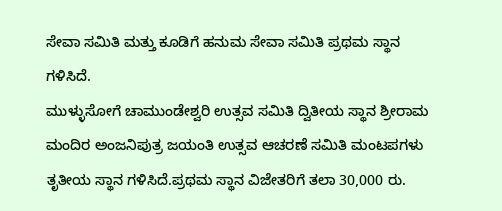ಸೇವಾ ಸಮಿತಿ ಮತ್ತು ಕೂಡಿಗೆ ಹನುಮ ಸೇವಾ ಸಮಿತಿ ಪ್ರಥಮ ಸ್ಥಾನ ಗಳಿಸಿದೆ.
ಮುಳ್ಳುಸೋಗೆ ಚಾಮುಂಡೇಶ್ವರಿ ಉತ್ಸವ ಸಮಿತಿ ದ್ವಿತೀಯ ಸ್ಥಾನ ಶ್ರೀರಾಮ ಮಂದಿರ ಅಂಜನಿಪುತ್ರ ಜಯಂತಿ ಉತ್ಸವ ಆಚರಣೆ ಸಮಿತಿ ಮಂಟಪಗಳು ತೃತೀಯ ಸ್ಥಾನ ಗಳಿಸಿದೆ.ಪ್ರಥಮ ಸ್ಥಾನ ವಿಜೇತರಿಗೆ ತಲಾ 30,000 ರು.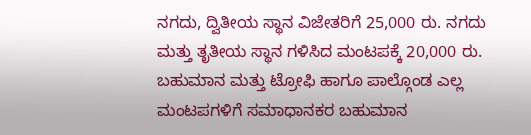ನಗದು, ದ್ವಿತೀಯ ಸ್ಥಾನ ವಿಜೇತರಿಗೆ 25,000 ರು. ನಗದು ಮತ್ತು ತೃತೀಯ ಸ್ಥಾನ ಗಳಿಸಿದ ಮಂಟಪಕ್ಕೆ 20,000 ರು. ಬಹುಮಾನ ಮತ್ತು ಟ್ರೋಫಿ ಹಾಗೂ ಪಾಲ್ಗೊಂಡ ಎಲ್ಲ ಮಂಟಪಗಳಿಗೆ ಸಮಾಧಾನಕರ ಬಹುಮಾನ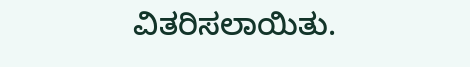ವಿತರಿಸಲಾಯಿತು.